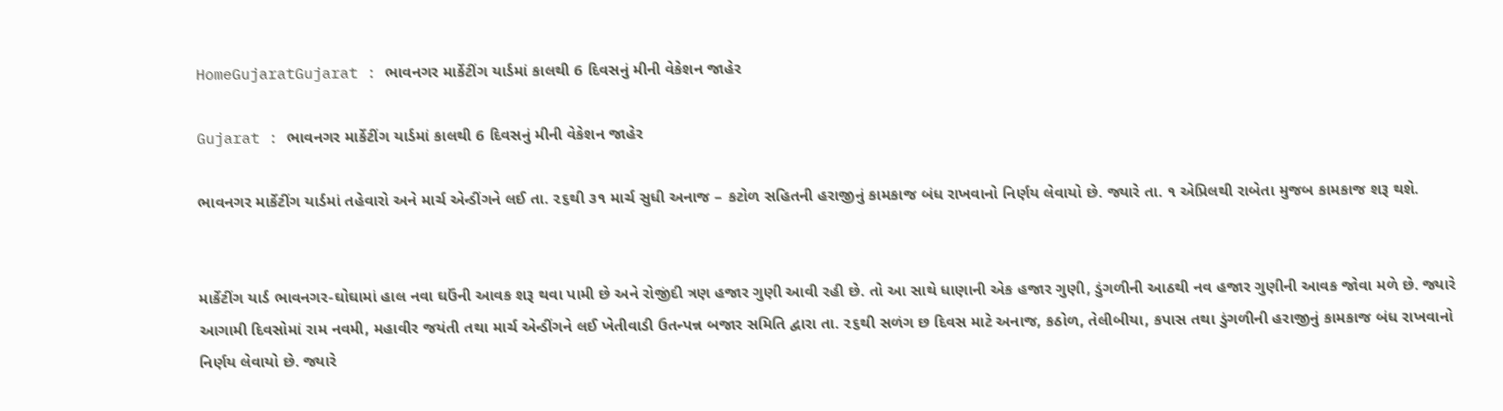HomeGujaratGujarat : ભાવનગર માર્કેટીંગ યાર્ડમાં કાલથી 6 દિવસનું મીની વેકેશન જાહેર

Gujarat : ભાવનગર માર્કેટીંગ યાર્ડમાં કાલથી 6 દિવસનું મીની વેકેશન જાહેર

ભાવનગર માર્કેટીંગ યાર્ડમાં તહેવારો અને માર્ચ એન્ડીંગને લઈ તા. ૨૬થી ૩૧ માર્ચ સુધી અનાજ – કટોળ સહિતની હરાજીનું કામકાજ બંધ રાખવાનો નિર્ણય લેવાયો છે. જ્યારે તા. ૧ એપ્રિલથી રાબેતા મુજબ કામકાજ શરૂ થશે.


માર્કેટીંગ યાર્ડ ભાવનગર-ઘોઘામાં હાલ નવા ઘઉંની આવક શરૂ થવા પામી છે અને રોજીંદી ત્રણ હજાર ગુણી આવી રહી છે. તો આ સાથે ધાણાની એક હજાર ગુણી, ડુંગળીની આઠથી નવ હજાર ગુણીની આવક જોવા મળે છે. જ્યારે આગામી દિવસોમાં રામ નવમી, મહાવીર જયંતી તથા માર્ચ એન્ડીંગને લઈ ખેતીવાડી ઉતન્પન્ન બજાર સમિતિ દ્વારા તા. ૨૬થી સળંગ છ દિવસ માટે અનાજ, કઠોળ, તેલીબીયા, કપાસ તથા ડુંગળીની હરાજીનું કામકાજ બંધ રાખવાનો નિર્ણય લેવાયો છે. જ્યારે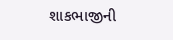શાકભાજીની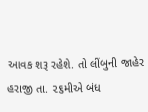આવક શરૂ રહેશે. તો લીંબુની જાહેર હરાજી તા. ૨૬મીએ બંધ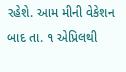રહેશે. આમ મીની વેકેશન બાદ તા. ૧ એપ્રિલથી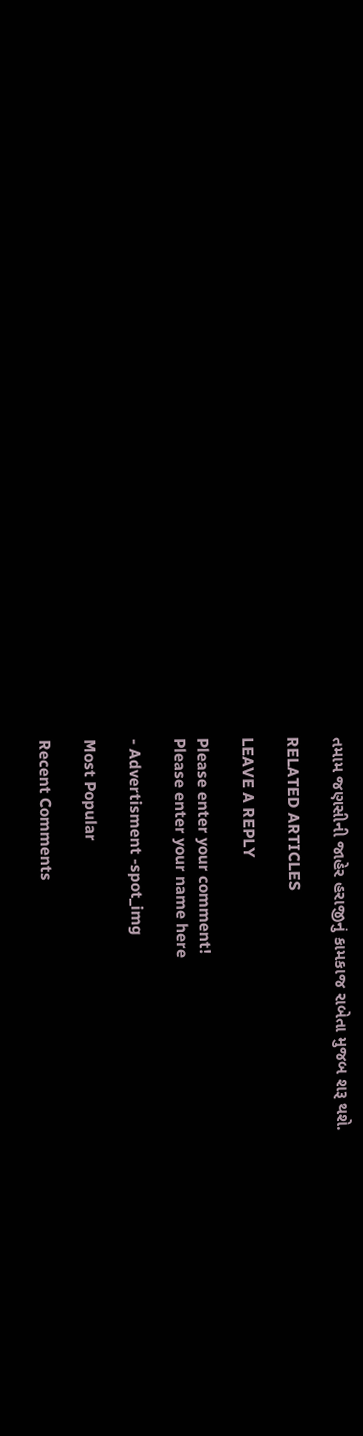તમામ જણસીની જાહેર હરાજીનું કામકાજ રાબેતા મુજબ શરૂ થશે.

RELATED ARTICLES

LEAVE A REPLY

Please enter your comment!
Please enter your name here

- Advertisment -spot_img

Most Popular

Recent Comments